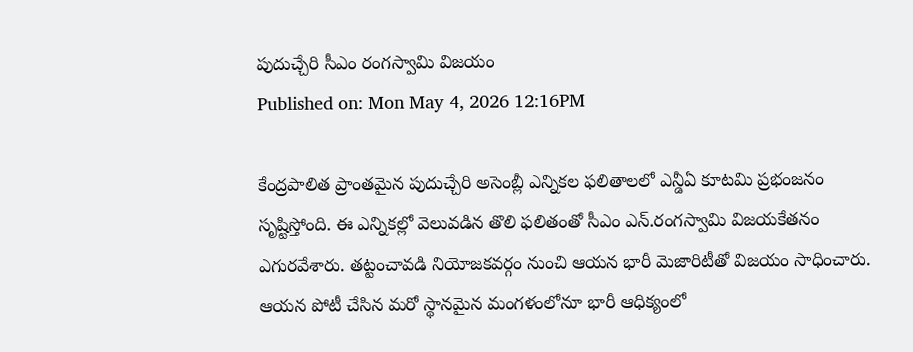పుదుచ్చేరి సీఎం రంగస్వామి విజయం
Published on: Mon May 4, 2026 12:16PM

కేంద్రపాలిత ప్రాంతమైన పుదుచ్చేరి అసెంబ్లీ ఎన్నికల ఫలితాలలో ఎన్డీఏ కూటమి ప్రభంజనం సృష్టిస్తోంది. ఈ ఎన్నికల్లో వెలువడిన తొలి ఫలితంతో సీఎం ఎన్.రంగస్వామి విజయకేతనం ఎగురవేశారు. తట్టంచావడి నియోజకవర్గం నుంచి ఆయన భారీ మెజారిటీతో విజయం సాధించారు. ఆయన పోటీ చేసిన మరో స్థానమైన మంగళంలోనూ భారీ ఆధిక్యంలో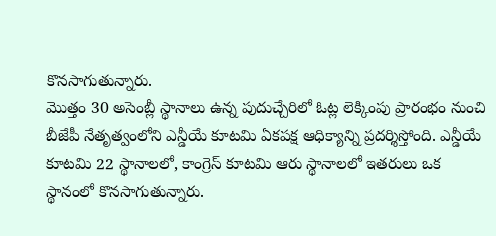కొనసాగుతున్నారు.
మొత్తం 30 అసెంబ్లీ స్థానాలు ఉన్న పుదుచ్చేరిలో ఓట్ల లెక్కింపు ప్రారంభం నుంచి బీజేపీ నేతృత్వంలోని ఎన్డీయే కూటమి ఏకపక్ష ఆధిక్యాన్ని ప్రదర్శిస్తోంది. ఎన్డీయే కూటమి 22 స్థానాలలో, కాంగ్రెస్ కూటమి ఆరు స్థానాలలో ఇతరులు ఒక స్థానంలో కొనసాగుతున్నారు.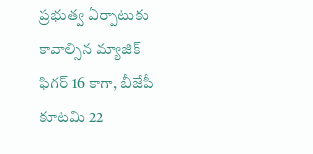ప్రభుత్వ ఏర్పాటుకు కావాల్సిన మ్యాజిక్ ఫిగర్ 16 కాగా, బీజేపీ కూటమి 22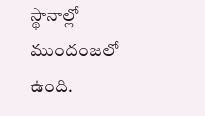స్థానాల్లో ముందంజలో ఉంది.